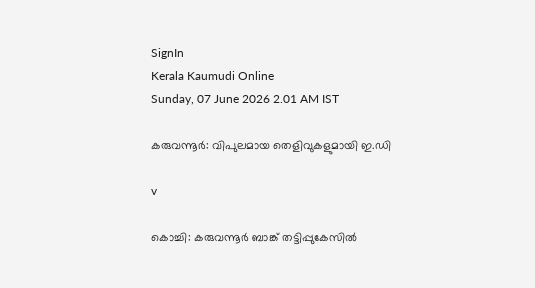SignIn
Kerala Kaumudi Online
Sunday, 07 June 2026 2.01 AM IST

കരുവന്നൂർ: വിപുലമായ തെളിവുകളുമായി ഇ.ഡി

v

കൊച്ചി: കരുവന്നൂർ ബാങ്ക് തട്ടിപ്പുകേസിൽ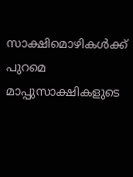സാക്ഷിമൊഴികൾക്ക് പുറമെ മാപ്പുസാക്ഷികളുടെ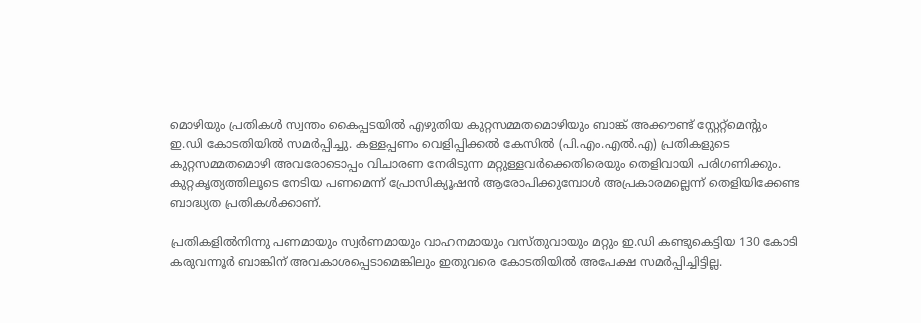മൊഴിയും പ്രതികൾ സ്വന്തം കൈപ്പടയിൽ എഴുതിയ കുറ്റസമ്മതമൊഴിയും ബാങ്ക് അക്കൗണ്ട് സ്റ്റേറ്റ്‌മെന്റും ഇ.ഡി കോടതിയിൽ സമർപ്പിച്ചു. കള്ളപ്പണം വെളിപ്പിക്കൽ കേസിൽ (പി.എം.എൽ.എ) പ്രതികളുടെ കുറ്റസമ്മതമൊഴി അവരോടൊപ്പം വിചാരണ നേരിടുന്ന മറ്റുള്ളവർക്കെതിരെയും തെളിവായി പരിഗണിക്കും. കുറ്റകൃത്യത്തിലൂടെ നേടിയ പണമെന്ന് പ്രോസിക്യൂഷൻ ആരോപിക്കുമ്പോൾ അപ്രകാരമല്ലെന്ന് തെളിയിക്കേണ്ട ബാദ്ധ്യത പ്രതികൾക്കാണ്.

പ്രതികളിൽനിന്നു പണമായും സ്വർണമായും വാഹനമായും വസ്തുവായും മറ്റും ഇ.ഡി കണ്ടുകെട്ടിയ 130 കോടി കരുവന്നൂർ ബാങ്കിന് അവകാശപ്പെടാമെങ്കിലും ഇതുവരെ കോടതിയിൽ അപേക്ഷ സമർപ്പിച്ചിട്ടില്ല.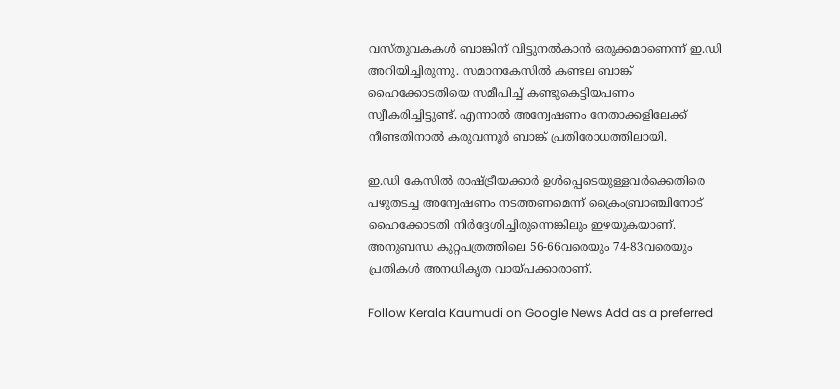വസ്തുവകകൾ ബാങ്കിന് വിട്ടുനൽകാൻ ഒരുക്കമാണെന്ന് ഇ.ഡി അറിയിച്ചിരുന്നു. സമാനകേസിൽ കണ്ടല ബാങ്ക് ഹൈക്കോടതിയെ സമീപിച്ച് കണ്ടുകെട്ടിയപണം സ്വീകരിച്ചിട്ടുണ്ട്. എന്നാൽ അന്വേഷണം നേതാക്കളിലേക്ക് നീണ്ടതിനാൽ കരുവന്നൂർ ബാങ്ക് പ്രതിരോധത്തിലായി.

ഇ.ഡി കേസിൽ രാഷ്ട്രീയക്കാർ ഉൾപ്പെടെയുള്ളവർക്കെതിരെ പഴുതടച്ച അന്വേഷണം നടത്തണമെന്ന് ക്രൈംബ്രാഞ്ചിനോട് ഹൈക്കോടതി നിർദ്ദേശിച്ചിരുന്നെങ്കിലും ഇഴയുകയാണ്. അനുബന്ധ കുറ്റപത്രത്തിലെ 56-66വരെയും 74-83വരെയും പ്രതികൾ അനധികൃത വായ്പക്കാരാണ്.

Follow Kerala Kaumudi on Google News Add as a preferred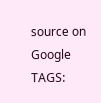source on Google
TAGS: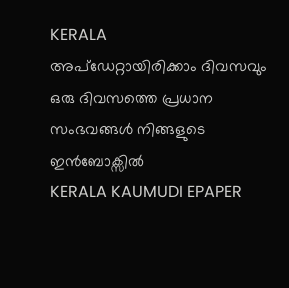KERALA
അപ്ഡേറ്റായിരിക്കാം ദിവസവും
ഒരു ദിവസത്തെ പ്രധാന സംഭവങ്ങൾ നിങ്ങളുടെ ഇൻബോക്സിൽ
KERALA KAUMUDI EPAPER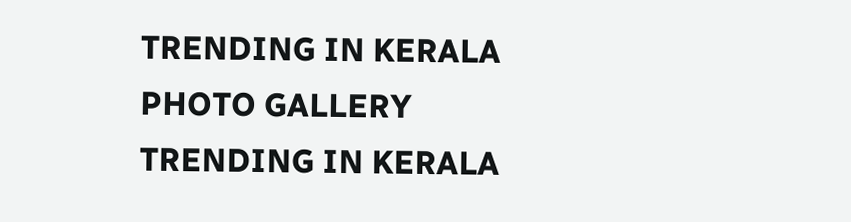TRENDING IN KERALA
PHOTO GALLERY
TRENDING IN KERALA